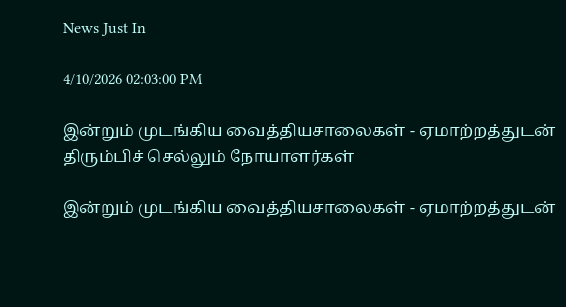News Just In

4/10/2026 02:03:00 PM

இன்றும் முடங்கிய வைத்தியசாலைகள் - ஏமாற்றத்துடன் திரும்பிச் செல்லும் நோயாளர்கள்

இன்றும் முடங்கிய வைத்தியசாலைகள் - ஏமாற்றத்துடன்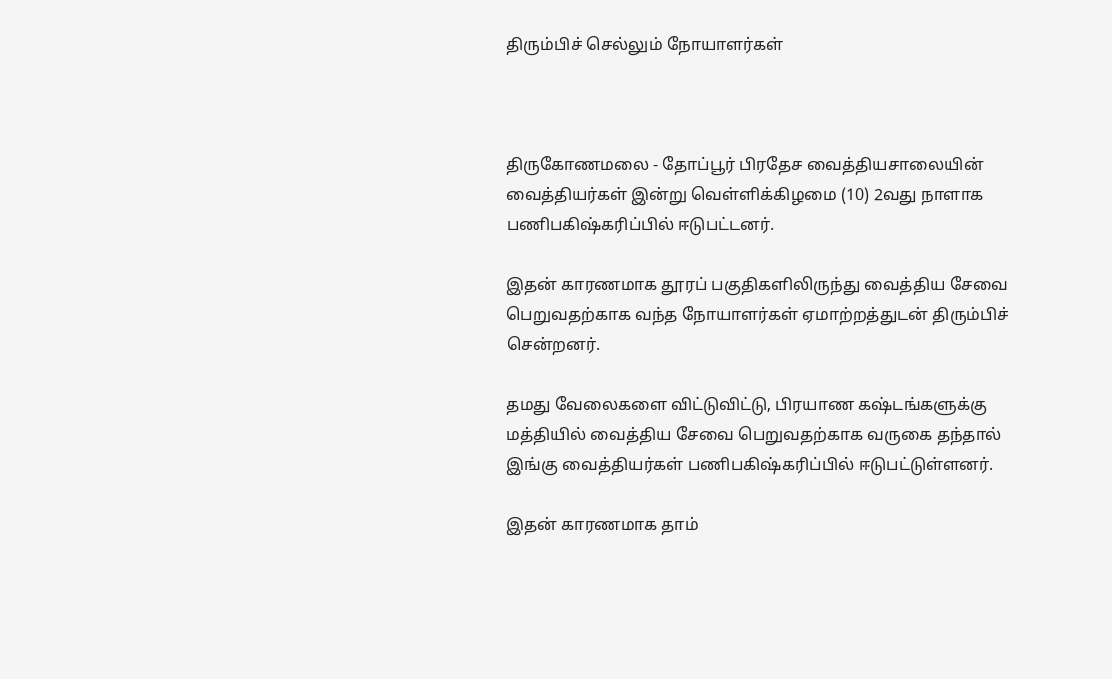திரும்பிச் செல்லும் நோயாளர்கள்



திருகோணமலை - தோப்பூர் பிரதேச வைத்தியசாலையின் வைத்தியர்கள் இன்று வெள்ளிக்கிழமை (10) 2வது நாளாக பணிபகிஷ்கரிப்பில் ஈடுபட்டனர்.

இதன் காரணமாக தூரப் பகுதிகளிலிருந்து வைத்திய சேவை பெறுவதற்காக வந்த நோயாளர்கள் ஏமாற்றத்துடன் திரும்பிச் சென்றனர்.

தமது வேலைகளை விட்டுவிட்டு, பிரயாண கஷ்டங்களுக்கு மத்தியில் வைத்திய சேவை பெறுவதற்காக வருகை தந்தால் இங்கு வைத்தியர்கள் பணிபகிஷ்கரிப்பில் ஈடுபட்டுள்ளனர்.

இதன் காரணமாக தாம்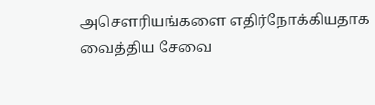அசௌரியங்களை எதிர்நோக்கியதாக வைத்திய சேவை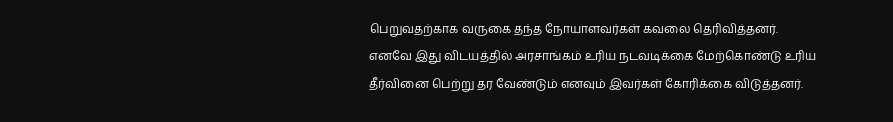பெறுவதற்காக வருகை தந்த நோயாளவர்கள் கவலை தெரிவித்தனர்.
எனவே இது விடயத்தில் அரசாங்கம் உரிய நடவடிக்கை மேற்கொண்டு உரிய தீர்வினை பெற்று தர வேண்டும் எனவும் இவர்கள் கோரிக்கை விடுத்தனர்.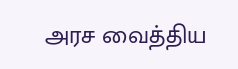அரச வைத்திய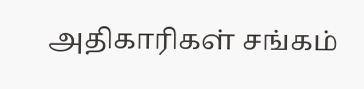அதிகாரிகள் சங்கம்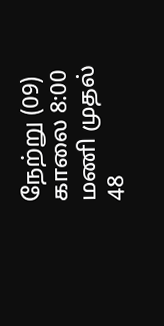நேற்று (09) காலை 8:00 மணி முதல் 48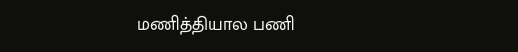மணித்தியால பணி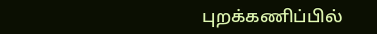புறக்கணிப்பில்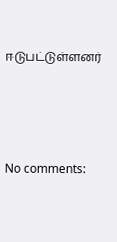ஈடுபட்டுள்ளனர்




No comments: